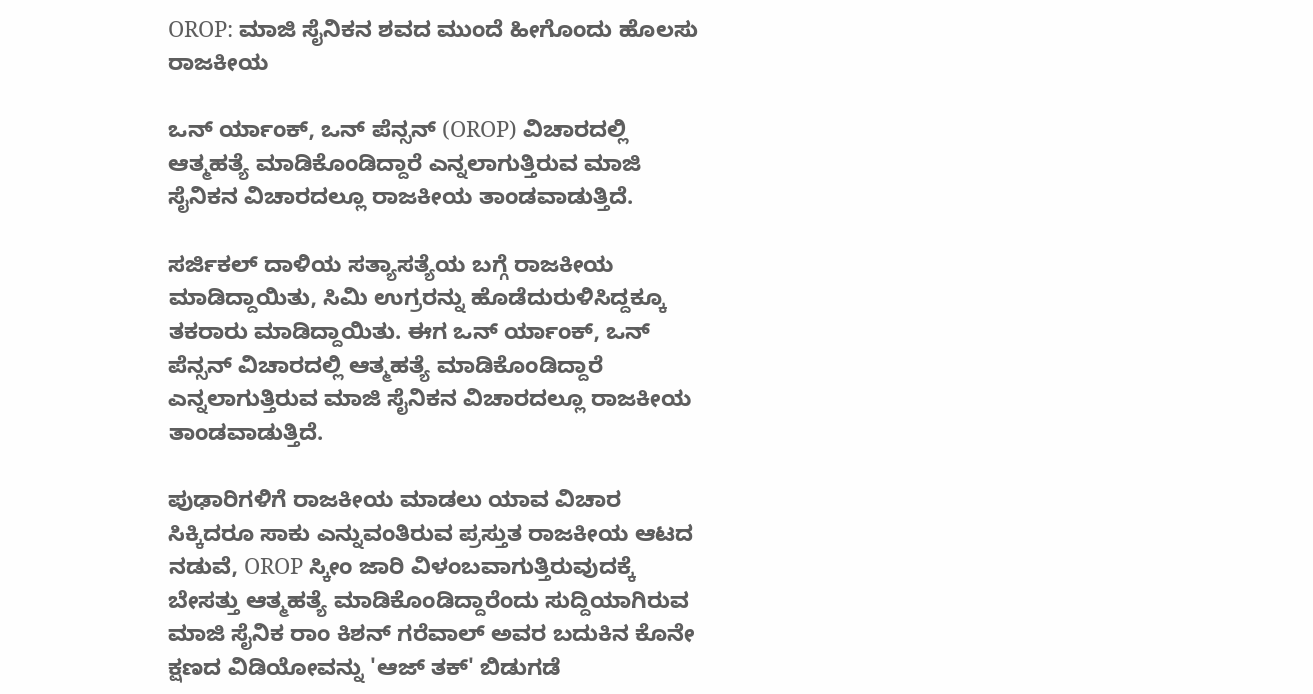OROP: ಮಾಜಿ ಸೈನಿಕನ ಶವದ ಮುಂದೆ ಹೀಗೊಂದು ಹೊಲಸು ರಾಜಕೀಯ

ಒನ್ ರ್ಯಾಂಕ್, ಒನ್ ಪೆನ್ಸನ್ (OROP) ವಿಚಾರದಲ್ಲಿ ಆತ್ಮಹತ್ಯೆ ಮಾಡಿಕೊಂಡಿದ್ದಾರೆ ಎನ್ನಲಾಗುತ್ತಿರುವ ಮಾಜಿ ಸೈನಿಕನ ವಿಚಾರದಲ್ಲೂ ರಾಜಕೀಯ ತಾಂಡವಾಡುತ್ತಿದೆ.

ಸರ್ಜಿಕಲ್ ದಾಳಿಯ ಸತ್ಯಾಸತ್ಯೆಯ ಬಗ್ಗೆ ರಾಜಕೀಯ ಮಾಡಿದ್ದಾಯಿತು, ಸಿಮಿ ಉಗ್ರರನ್ನು ಹೊಡೆದುರುಳಿಸಿದ್ದಕ್ಕೂ ತಕರಾರು ಮಾಡಿದ್ದಾಯಿತು. ಈಗ ಒನ್ ರ್ಯಾಂಕ್, ಒನ್ ಪೆನ್ಸನ್ ವಿಚಾರದಲ್ಲಿ ಆತ್ಮಹತ್ಯೆ ಮಾಡಿಕೊಂಡಿದ್ದಾರೆ ಎನ್ನಲಾಗುತ್ತಿರುವ ಮಾಜಿ ಸೈನಿಕನ ವಿಚಾರದಲ್ಲೂ ರಾಜಕೀಯ ತಾಂಡವಾಡುತ್ತಿದೆ.

ಪುಢಾರಿಗಳಿಗೆ ರಾಜಕೀಯ ಮಾಡಲು ಯಾವ ವಿಚಾರ ಸಿಕ್ಕಿದರೂ ಸಾಕು ಎನ್ನುವಂತಿರುವ ಪ್ರಸ್ತುತ ರಾಜಕೀಯ ಆಟದ ನಡುವೆ, OROP ಸ್ಕೀಂ ಜಾರಿ ವಿಳಂಬವಾಗುತ್ತಿರುವುದಕ್ಕೆ ಬೇಸತ್ತು ಆತ್ಮಹತ್ಯೆ ಮಾಡಿಕೊಂಡಿದ್ದಾರೆಂದು ಸುದ್ದಿಯಾಗಿರುವ ಮಾಜಿ ಸೈನಿಕ ರಾಂ ಕಿಶನ್ ಗರೆವಾಲ್ ಅವರ ಬದುಕಿನ ಕೊನೇ ಕ್ಷಣದ ವಿಡಿಯೋವನ್ನು 'ಆಜ್ ತಕ್' ಬಿಡುಗಡೆ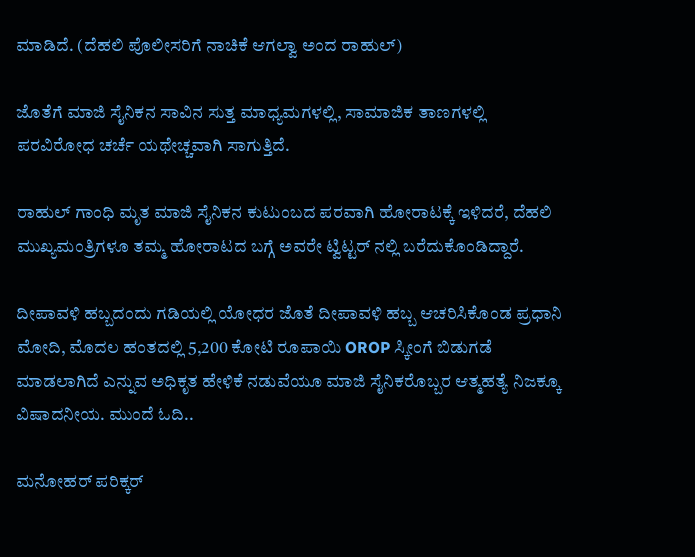ಮಾಡಿದೆ. (ದೆಹಲಿ ಪೊಲೀಸರಿಗೆ ನಾಚಿಕೆ ಆಗಲ್ವಾ ಅಂದ ರಾಹುಲ್)

ಜೊತೆಗೆ ಮಾಜಿ ಸೈನಿಕನ ಸಾವಿನ ಸುತ್ತ ಮಾಧ್ಯಮಗಳಲ್ಲಿ, ಸಾಮಾಜಿಕ ತಾಣಗಳಲ್ಲಿ ಪರವಿರೋಧ ಚರ್ಚೆ ಯಥೇಚ್ಚವಾಗಿ ಸಾಗುತ್ತಿದೆ.

ರಾಹುಲ್ ಗಾಂಧಿ ಮೃತ ಮಾಜಿ ಸೈನಿಕನ ಕುಟುಂಬದ ಪರವಾಗಿ ಹೋರಾಟಕ್ಕೆ ಇಳಿದರೆ, ದೆಹಲಿ ಮುಖ್ಯಮಂತ್ರಿಗಳೂ ತಮ್ಮ ಹೋರಾಟದ ಬಗ್ಗೆ ಅವರೇ ಟ್ವಿಟ್ಟರ್ ನಲ್ಲಿ ಬರೆದುಕೊಂಡಿದ್ದಾರೆ.

ದೀಪಾವಳಿ ಹಬ್ಬದಂದು ಗಡಿಯಲ್ಲಿ ಯೋಧರ ಜೊತೆ ದೀಪಾವಳಿ ಹಬ್ಬ ಆಚರಿಸಿಕೊಂಡ ಪ್ರಧಾನಿ ಮೋದಿ, ಮೊದಲ ಹಂತದಲ್ಲಿ 5,200 ಕೋಟಿ ರೂಪಾಯಿ OROP ಸ್ಕೀಂಗೆ ಬಿಡುಗಡೆ ಮಾಡಲಾಗಿದೆ ಎನ್ನುವ ಅಧಿಕೃತ ಹೇಳಿಕೆ ನಡುವೆಯೂ ಮಾಜಿ ಸೈನಿಕರೊಬ್ಬರ ಆತ್ಮಹತ್ಯೆ ನಿಜಕ್ಕೂ ವಿಷಾದನೀಯ. ಮುಂದೆ ಓದಿ..

ಮನೋಹರ್ ಪರಿಕ್ಕರ್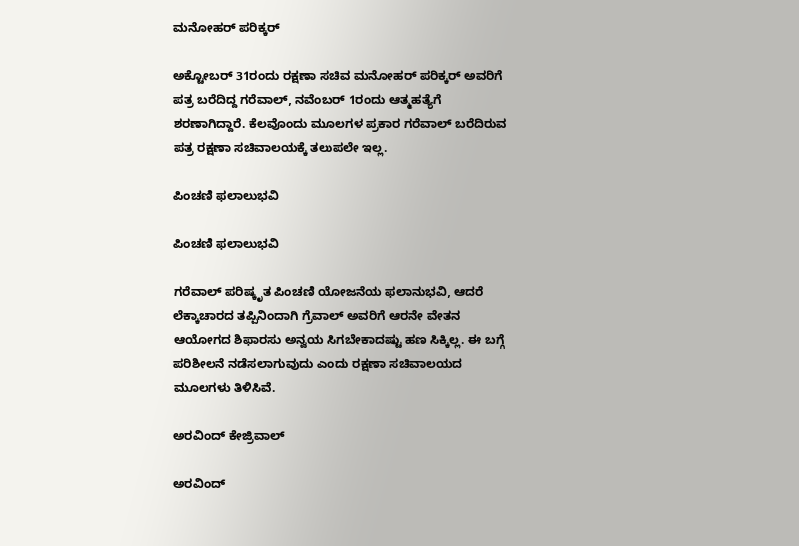ಮನೋಹರ್ ಪರಿಕ್ಕರ್

ಅಕ್ಟೋಬರ್ 31ರಂದು ರಕ್ಷಣಾ ಸಚಿವ ಮನೋಹರ್ ಪರಿಕ್ಕರ್ ಅವರಿಗೆ ಪತ್ರ ಬರೆದಿದ್ದ ಗರೆವಾಲ್, ನವೆಂಬರ್ 1ರಂದು ಆತ್ಮಹತ್ಯೆಗೆ ಶರಣಾಗಿದ್ದಾರೆ. ಕೆಲವೊಂದು ಮೂಲಗಳ ಪ್ರಕಾರ ಗರೆವಾಲ್ ಬರೆದಿರುವ ಪತ್ರ ರಕ್ಷಣಾ ಸಚಿವಾಲಯಕ್ಕೆ ತಲುಪಲೇ ಇಲ್ಲ.

ಪಿಂಚಣಿ ಫಲಾಲುಭವಿ

ಪಿಂಚಣಿ ಫಲಾಲುಭವಿ

ಗರೆವಾಲ್ ಪರಿಷ್ಕೃತ ಪಿಂಚಣಿ ಯೋಜನೆಯ ಫಲಾನುಭವಿ, ಆದರೆ ಲೆಕ್ಕಾಚಾರದ ತಪ್ಪಿನಿಂದಾಗಿ ಗ್ರೆವಾಲ್‌ ಅವರಿಗೆ ಆರನೇ ವೇತನ ಆಯೋಗದ ಶಿಫಾರಸು ಅನ್ವಯ ಸಿಗಬೇಕಾದಷ್ಟು ಹಣ ಸಿಕ್ಕಿಲ್ಲ. ಈ ಬಗ್ಗೆ ಪರಿಶೀಲನೆ ನಡೆಸಲಾಗುವುದು ಎಂದು ರಕ್ಷಣಾ ಸಚಿವಾಲಯದ ಮೂಲಗಳು ತಿಳಿಸಿವೆ.

ಅರವಿಂದ್ ಕೇಜ್ರಿವಾಲ್

ಅರವಿಂದ್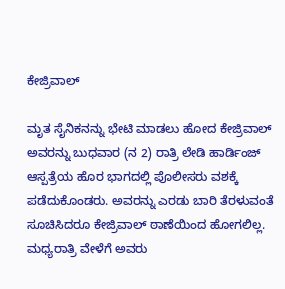ಕೇಜ್ರಿವಾಲ್

ಮೃತ ಸೈನಿಕನನ್ನು ಭೇಟಿ ಮಾಡಲು ಹೋದ ಕೇಜ್ರಿವಾಲ್ ಅವರನ್ನು ಬುಧವಾರ (ನ 2) ರಾತ್ರಿ ಲೇಡಿ ಹಾರ್ಡಿಂಜ್‌ ಆಸ್ಪತ್ರೆಯ ಹೊರ ಭಾಗದಲ್ಲಿ ಪೊಲೀಸರು ವಶಕ್ಕೆ ಪಡೆದುಕೊಂಡರು. ಅವರನ್ನು ಎರಡು ಬಾರಿ ತೆರಳುವಂತೆ ಸೂಚಿಸಿದರೂ ಕೇಜ್ರಿವಾಲ್ ಠಾಣೆಯಿಂದ ಹೋಗಲಿಲ್ಲ. ಮಧ್ಯರಾತ್ರಿ ವೇಳೆಗೆ ಅವರು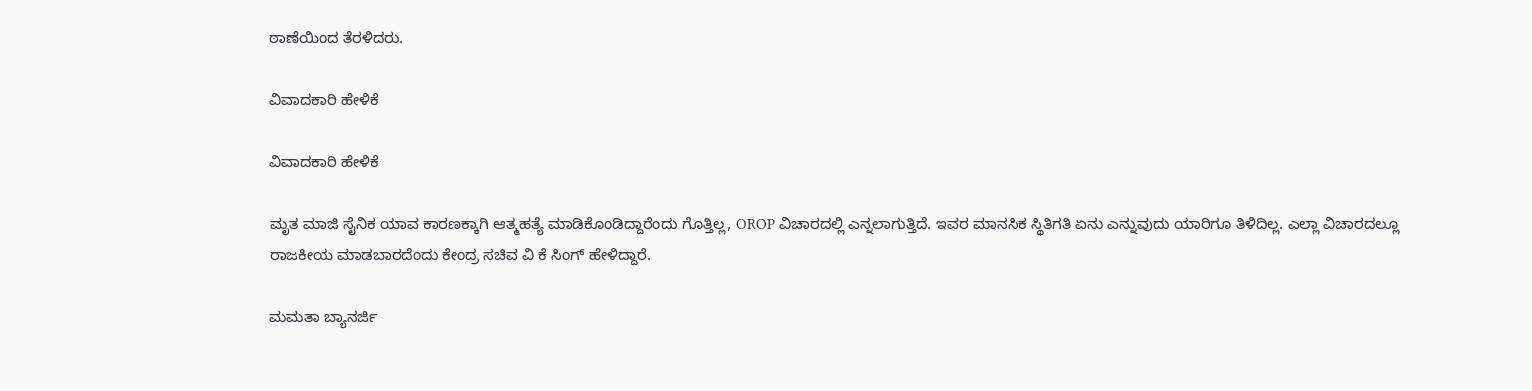ಠಾಣೆಯಿಂದ ತೆರಳಿದರು.

ವಿವಾದಕಾರಿ ಹೇಳಿಕೆ

ವಿವಾದಕಾರಿ ಹೇಳಿಕೆ

ಮೃತ ಮಾಜಿ ಸೈನಿಕ ಯಾವ ಕಾರಣಕ್ಕಾಗಿ ಆತ್ಮಹತ್ಯೆ ಮಾಡಿಕೊಂಡಿದ್ದಾರೆಂದು ಗೊತ್ತಿಲ್ಲ, OROP ವಿಚಾರದಲ್ಲಿ ಎನ್ನಲಾಗುತ್ತಿದೆ. ಇವರ ಮಾನಸಿಕ ಸ್ಥಿತಿಗತಿ ಏನು ಎನ್ನುವುದು ಯಾರಿಗೂ ತಿಳಿದಿಲ್ಲ. ಎಲ್ಲಾ ವಿಚಾರದಲ್ಲೂ ರಾಜಕೀಯ ಮಾಡಬಾರದೆಂದು ಕೇಂದ್ರ ಸಚಿವ ವಿ ಕೆ ಸಿಂಗ್ ಹೇಳಿದ್ದಾರೆ.

ಮಮತಾ ಬ್ಯಾನರ್ಜಿ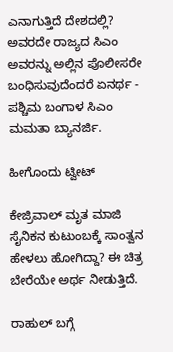ಎನಾಗುತ್ತಿದೆ ದೇಶದಲ್ಲಿ? ಅವರದೇ ರಾಜ್ಯದ ಸಿಎಂ ಅವರನ್ನು ಅಲ್ಲಿನ ಪೊಲೀಸರೇ ಬಂಧಿಸುವುದೆಂದರೆ ಏನರ್ಥ - ಪಶ್ಚಿಮ ಬಂಗಾಳ ಸಿಎಂ ಮಮತಾ ಬ್ಯಾನರ್ಜಿ.

ಹೀಗೊಂದು ಟ್ವೀಟ್

ಕೇಜ್ರಿವಾಲ್ ಮೃತ ಮಾಜಿ ಸೈನಿಕನ ಕುಟುಂಬಕ್ಕೆ ಸಾಂತ್ವನ ಹೇಳಲು ಹೋಗಿದ್ದಾ? ಈ ಚಿತ್ರ ಬೇರೆಯೇ ಅರ್ಥ ನೀಡುತ್ತಿದೆ.

ರಾಹುಲ್ ಬಗ್ಗೆ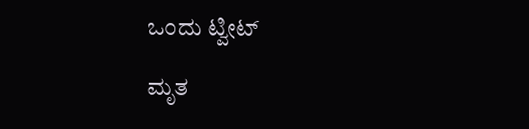ಒಂದು ಟ್ವೀಟ್

ಮೃತ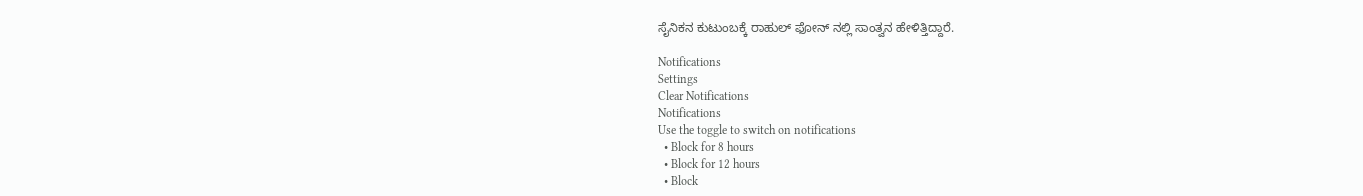ಸೈನಿಕನ ಕುಟುಂಬಕ್ಕೆ ರಾಹುಲ್ ಫೋನ್ ನಲ್ಲಿ ಸಾಂತ್ವನ ಹೇಳಿತ್ತಿದ್ದಾರೆ.

Notifications
Settings
Clear Notifications
Notifications
Use the toggle to switch on notifications
  • Block for 8 hours
  • Block for 12 hours
  • Block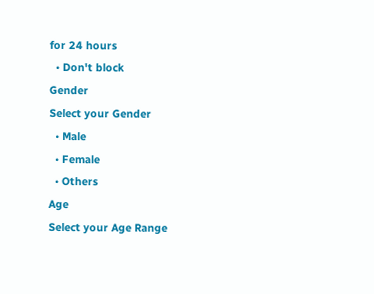for 24 hours
  • Don't block
Gender
Select your Gender
  • Male
  • Female
  • Others
Age
Select your Age Range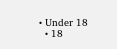• Under 18
  • 18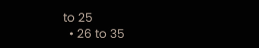to 25
  • 26 to 35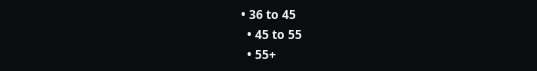• 36 to 45
  • 45 to 55
  • 55+